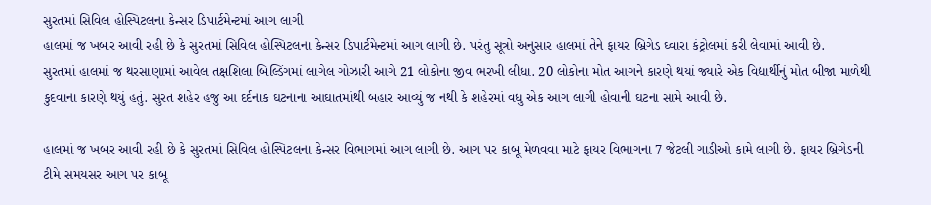સુરતમાં સિવિલ હોસ્પિટલના કેન્સર ડિપાર્ટમેન્ટમાં આગ લાગી
હાલમાં જ ખબર આવી રહી છે કે સુરતમાં સિવિલ હોસ્પિટલના કેન્સર ડિપાર્ટમેન્ટમાં આગ લાગી છે. પરંતુ સૂત્રો અનુસાર હાલમાં તેને ફાયર બ્રિગેડ ઘ્વારા કંટ્રોલમાં કરી લેવામાં આવી છે.
સુરતમાં હાલમાં જ થરસાણામાં આવેલ તક્ષશિલા બિલ્ડિંગમાં લાગેલ ગોઝારી આગે 21 લોકોના જીવ ભરખી લીધા. 20 લોકોના મોત આગને કારણે થયાં જ્યારે એક વિદ્યાર્થીનું મોત બીજા માળેથી કુદવાના કારણે થયું હતું. સુરત શહેર હજુ આ દર્દનાક ઘટનાના આઘાતમાંથી બહાર આવ્યું જ નથી કે શહેરમાં વધુ એક આગ લાગી હોવાની ઘટના સામે આવી છે.

હાલમાં જ ખબર આવી રહી છે કે સુરતમાં સિવિલ હોસ્પિટલના કેન્સર વિભાગમાં આગ લાગી છે. આગ પર કાબૂ મેળવવા માટે ફાયર વિભાગના 7 જેટલી ગાડીઓ કામે લાગી છે. ફાયર બ્રિગેડની ટીમે સમયસર આગ પર કાબૂ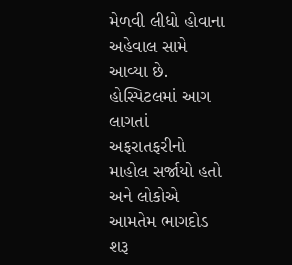મેળવી લીધો હોવાના અહેવાલ સામે આવ્યા છે. હોસ્પિટલમાં આગ લાગતાં અફરાતફરીનો માહોલ સર્જાયો હતો અને લોકોએ આમતેમ ભાગદોડ શરૂ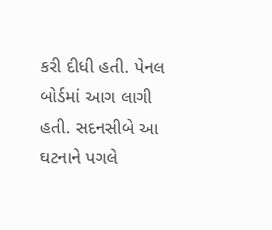કરી દીધી હતી. પેનલ બોર્ડમાં આગ લાગી હતી. સદનસીબે આ ઘટનાને પગલે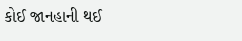કોઈ જાનહાની થઈ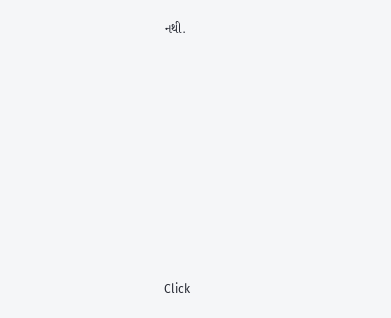નથી.












Click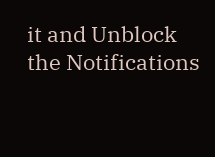it and Unblock the Notifications